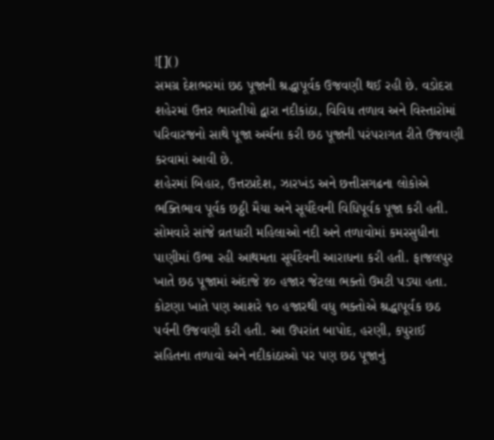![]()
સમગ્ર દેશભરમાં છઠ પૂજાની શ્રદ્ધાપૂર્વક ઉજવણી થઈ રહી છે. વડોદરા શહેરમાં ઉત્તર ભારતીયો દ્વારા નદીકાંઠા, વિવિધ તળાવ અને વિસ્તારોમાં પરિવારજનો સાથે પૂજા અર્ચના કરી છઠ પૂજાની પરંપરાગત રીતે ઉજવણી કરવામાં આવી છે.
શહેરમાં બિહાર, ઉત્તરપ્રદેશ, ઝારખંડ અને છત્તીસગઢના લોકોએ ભક્તિભાવ પૂર્વક છઠ્ઠી મૈયા અને સૂર્યદેવની વિધિપૂર્વક પૂજા કરી હતી. સોમવારે સાંજે વ્રતધારી મહિલાઓ નદી અને તળાવોમાં કમરસુધીના પાણીમાં ઉભા રહી આથમતા સૂર્યદેવની આરાધના કરી હતી. ફાજલપુર ખાતે છઠ પૂજામાં અંદાજે ૪૦ હજાર જેટલા ભક્તો ઉમટી પડ્યા હતા. કોટણા ખાતે પણ આશરે ૧૦ હજારથી વધુ ભક્તોએ શ્રદ્ધાપૂર્વક છઠ પર્વની ઉજવણી કરી હતી. આ ઉપરાંત બાપોદ, હરણી, કપુરાઈ સહિતના તળાવો અને નદીકાંઠાઓ પર પણ છઠ પૂજાનું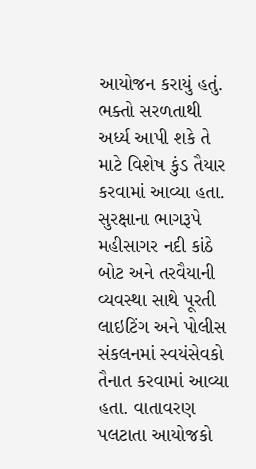આયોજન કરાયું હતું. ભક્તો સરળતાથી અર્ધ્ય આપી શકે તે માટે વિશેષ કુંડ તૈયાર કરવામાં આવ્યા હતા. સુરક્ષાના ભાગરૂપે મહીસાગર નદી કાંઠે બોટ અને તરવૈયાની વ્યવસ્થા સાથે પૂરતી લાઇટિંગ અને પોલીસ સંકલનમાં સ્વયંસેવકો તૈનાત કરવામાં આવ્યા હતા. વાતાવરણ પલટાતા આયોજકો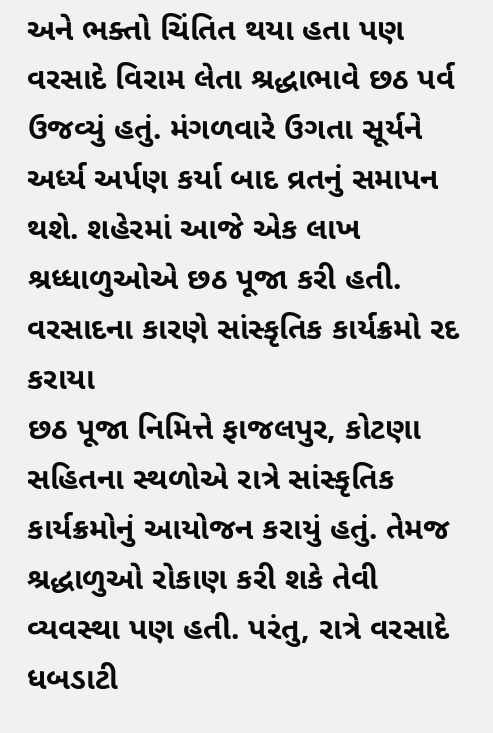અને ભક્તો ચિંતિત થયા હતા પણ વરસાદે વિરામ લેતા શ્રદ્ધાભાવે છઠ પર્વ ઉજવ્યું હતું. મંગળવારે ઉગતા સૂર્યને અર્ધ્ય અર્પણ કર્યા બાદ વ્રતનું સમાપન થશે. શહેરમાં આજે એક લાખ શ્રધ્ધાળુઓએ છઠ પૂજા કરી હતી.
વરસાદના કારણે સાંસ્કૃતિક કાર્યક્રમો રદ કરાયા
છઠ પૂજા નિમિત્તે ફાજલપુર, કોટણા સહિતના સ્થળોએ રાત્રે સાંસ્કૃતિક કાર્યક્રમોનું આયોજન કરાયું હતું. તેમજ શ્રદ્ધાળુઓ રોકાણ કરી શકે તેવી વ્યવસ્થા પણ હતી. પરંતુ, રાત્રે વરસાદે ધબડાટી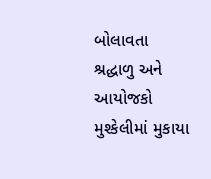બોલાવતા શ્રદ્ધાળુ અને આયોજકો મુશ્કેલીમાં મુકાયા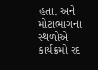હતા. અને મોટાભાગના સ્થળોએ કાર્યક્રમો રદ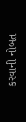કરવાની નોબત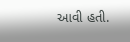આવી હતી.